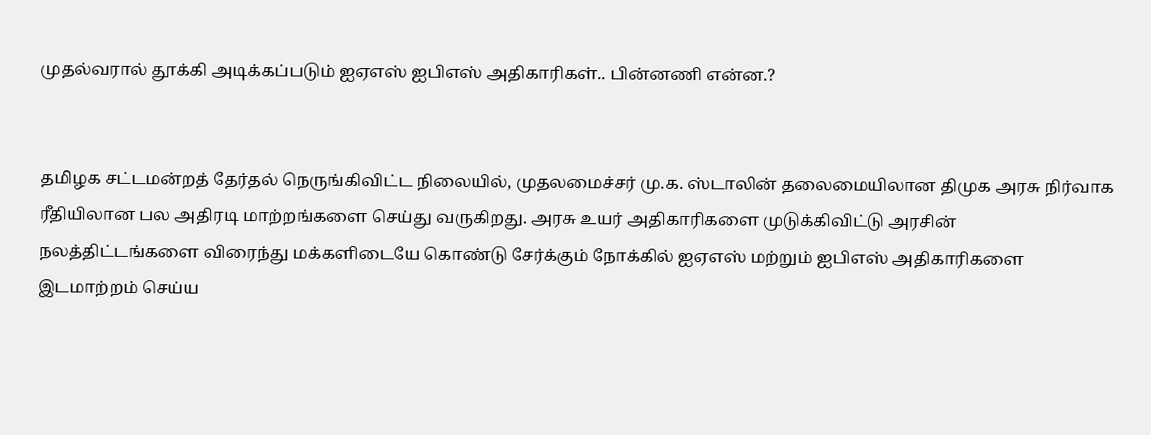முதல்வரால் தூக்கி அடிக்கப்படும் ஐஏஎஸ் ஐபிஎஸ் அதிகாரிகள்.. பின்னணி என்ன.?


தமிழக சட்டமன்றத் தேர்தல் நெருங்கிவிட்ட நிலையில், முதலமைச்சர் மு.க. ஸ்டாலின் தலைமையிலான திமுக அரசு நிர்வாக ரீதியிலான பல அதிரடி மாற்றங்களை செய்து வருகிறது. அரசு உயர் அதிகாரிகளை முடுக்கிவிட்டு அரசின் நலத்திட்டங்களை விரைந்து மக்களிடையே கொண்டு சேர்க்கும் நோக்கில் ஐஏஎஸ் மற்றும் ஐபிஎஸ் அதிகாரிகளை இடமாற்றம் செய்ய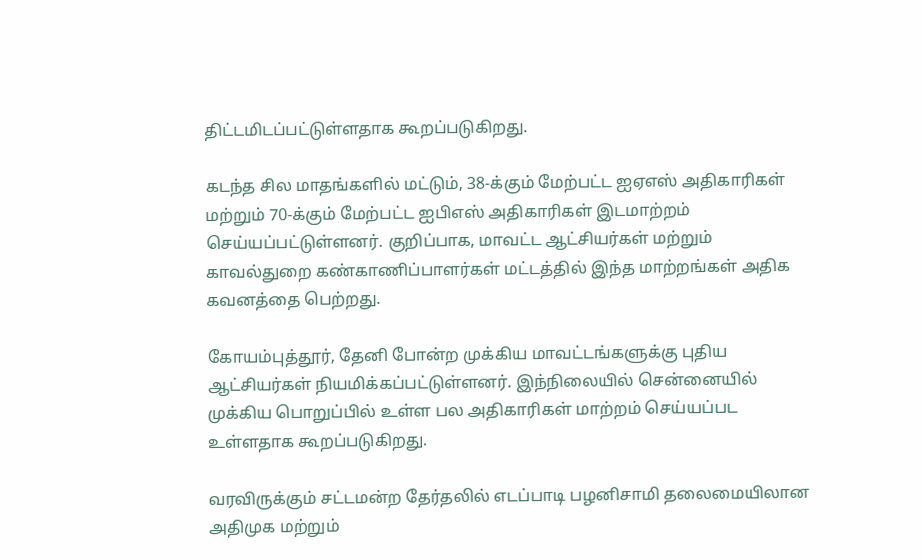திட்டமிடப்பட்டுள்ளதாக கூறப்படுகிறது.

கடந்த சில மாதங்களில் மட்டும், 38-க்கும் மேற்பட்ட ஐஏஎஸ் அதிகாரிகள் மற்றும் 70-க்கும் மேற்பட்ட ஐபிஎஸ் அதிகாரிகள் இடமாற்றம் செய்யப்பட்டுள்ளனர். குறிப்பாக, மாவட்ட ஆட்சியர்கள் மற்றும் காவல்துறை கண்காணிப்பாளர்கள் மட்டத்தில் இந்த மாற்றங்கள் அதிக கவனத்தை பெற்றது.

கோயம்புத்தூர், தேனி போன்ற முக்கிய மாவட்டங்களுக்கு புதிய ஆட்சியர்கள் நியமிக்கப்பட்டுள்ளனர். இந்நிலையில் சென்னையில் முக்கிய பொறுப்பில் உள்ள பல அதிகாரிகள் மாற்றம் செய்யப்பட உள்ளதாக கூறப்படுகிறது.

வரவிருக்கும் சட்டமன்ற தேர்தலில் எடப்பாடி பழனிசாமி தலைமையிலான அதிமுக மற்றும்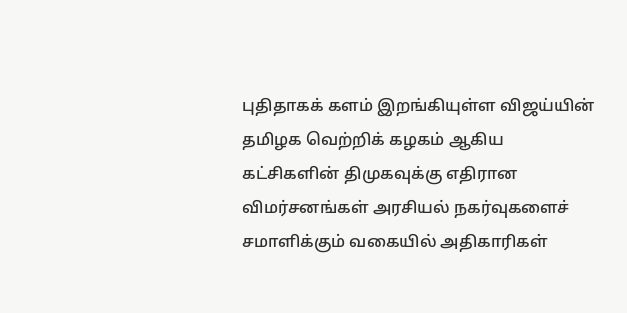புதிதாகக் களம் இறங்கியுள்ள விஜய்யின் தமிழக வெற்றிக் கழகம் ஆகிய கட்சிகளின் திமுகவுக்கு எதிரான விமர்சனங்கள் அரசியல் நகர்வுகளைச் சமாளிக்கும் வகையில் அதிகாரிகள்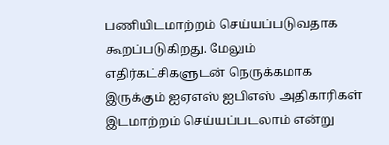பணியிடமாற்றம் செய்யப்படுவதாக கூறப்படுகிறது. மேலும் எதிர்கட்சிகளுடன் நெருக்கமாக இருக்கும் ஐஏஎஸ் ஐபிஎஸ் அதிகாரிகள் இடமாற்றம் செய்யப்படலாம் என்று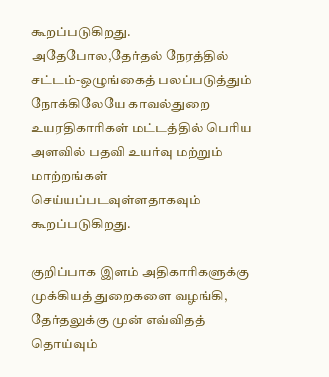கூறப்படுகிறது. அதேபோல,தேர்தல் நேரத்தில் சட்டம்-ஒழுங்கைத் பலப்படுத்தும் நோக்கிலேயே காவல்துறை உயரதிகாரிகள் மட்டத்தில் பெரிய அளவில் பதவி உயர்வு மற்றும் மாற்றங்கள் செய்யப்படவுள்ளதாகவும் கூறப்படுகிறது.

குறிப்பாக இளம் அதிகாரிகளுக்கு முக்கியத் துறைகளை வழங்கி, தேர்தலுக்கு முன் எவ்விதத் தொய்வும்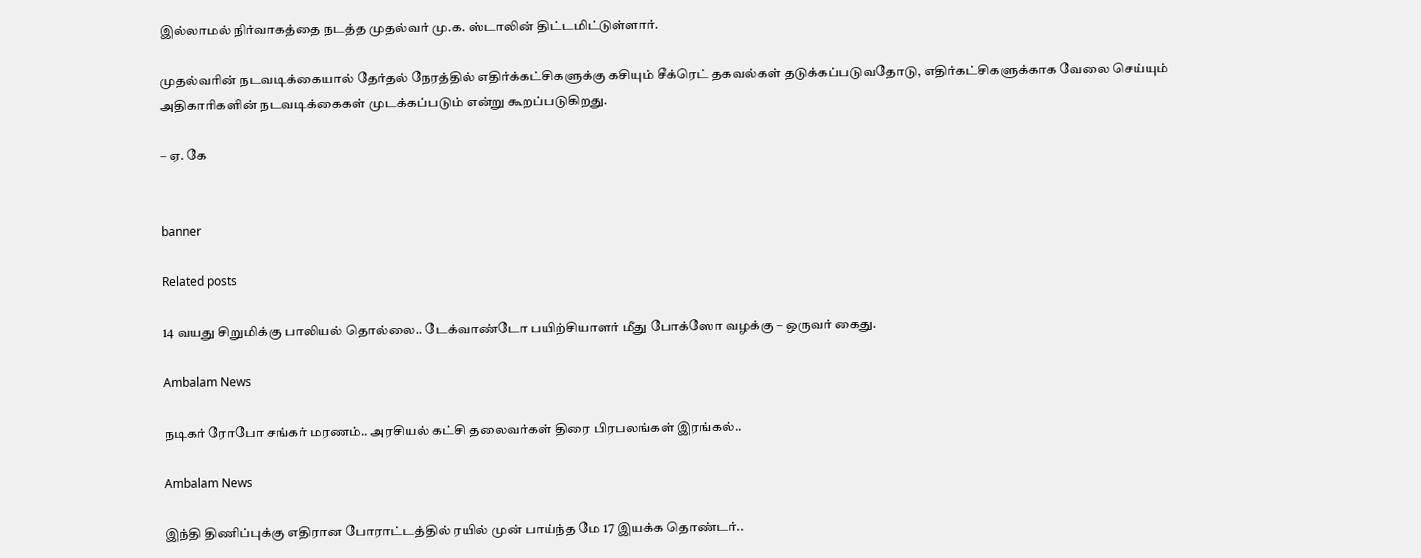இல்லாமல் நிர்வாகத்தை நடத்த முதல்வர் மு.க. ஸ்டாலின் திட்டமிட்டுள்ளார்.

முதல்வரின் நடவடிக்கையால் தேர்தல் நேரத்தில் எதிர்க்கட்சிகளுக்கு கசியும் சீக்ரெட் தகவல்கள் தடுக்கப்படுவதோடு, எதிர்கட்சிகளுக்காக வேலை செய்யும் அதிகாரிகளின் நடவடிக்கைகள் முடக்கப்படும் என்று கூறப்படுகிறது.

– ஏ. கே


banner

Related posts

14 வயது சிறுமிக்கு பாலியல் தொல்லை.. டேக்வாண்டோ பயிற்சியாளர் மீது போக்ஸோ வழக்கு – ஒருவர் கைது.

Ambalam News

நடிகர் ரோபோ சங்கர் மரணம்.. அரசியல் கட்சி தலைவர்கள் திரை பிரபலங்கள் இரங்கல்..

Ambalam News

இந்தி திணிப்புக்கு எதிரான போராட்டத்தில் ரயில் முன் பாய்ந்த மே 17 இயக்க தொண்டர்..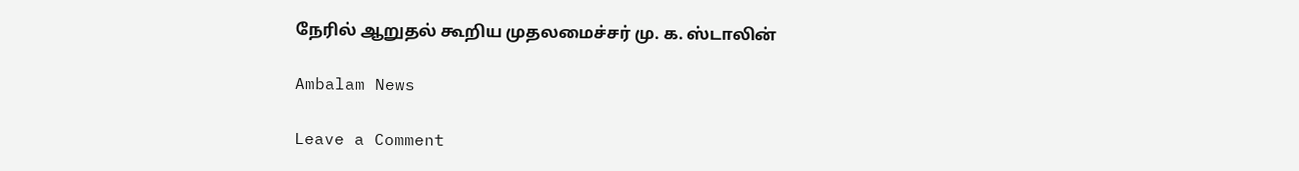நேரில் ஆறுதல் கூறிய முதலமைச்சர் மு. க. ஸ்டாலின்

Ambalam News

Leave a Comment